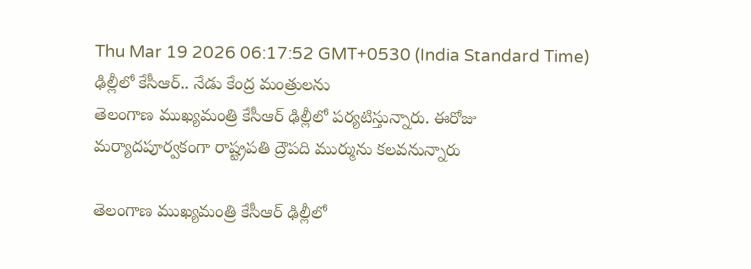Thu Mar 19 2026 06:17:52 GMT+0530 (India Standard Time)
ఢిల్లీలో కేసీఆర్.. నేడు కేంద్ర మంత్రులను
తెలంగాణ ముఖ్యమంత్రి కేసీఆర్ ఢిల్లీలో పర్యటిస్తున్నారు. ఈరోజు మర్యాదపూర్వకంగా రాష్ట్రపతి ద్రౌపది ముర్మును కలవనున్నారు

తెలంగాణ ముఖ్యమంత్రి కేసీఆర్ ఢిల్లీలో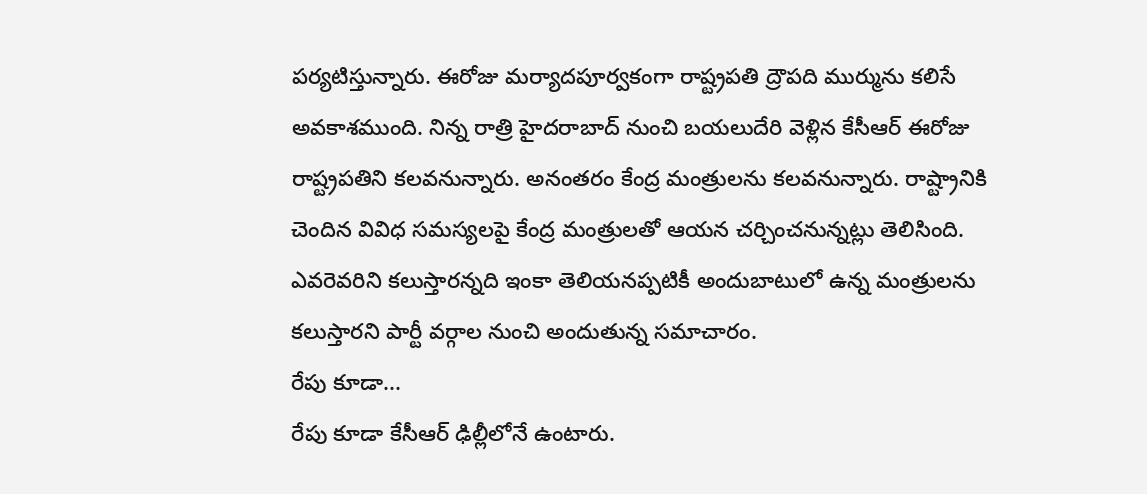పర్యటిస్తున్నారు. ఈరోజు మర్యాదపూర్వకంగా రాష్ట్రపతి ద్రౌపది ముర్మును కలిసే అవకాశముంది. నిన్న రాత్రి హైదరాబాద్ నుంచి బయలుదేరి వెళ్లిన కేసీఆర్ ఈరోజు రాష్ట్రపతిని కలవనున్నారు. అనంతరం కేంద్ర మంత్రులను కలవనున్నారు. రాష్ట్రానికి చెందిన వివిధ సమస్యలపై కేంద్ర మంత్రులతో ఆయన చర్చించనున్నట్లు తెలిసింది. ఎవరెవరిని కలుస్తారన్నది ఇంకా తెలియనప్పటికీ అందుబాటులో ఉన్న మంత్రులను కలుస్తారని పార్టీ వర్గాల నుంచి అందుతున్న సమాచారం.
రేపు కూడా...
రేపు కూడా కేసీఆర్ ఢిల్లీలోనే ఉంటారు.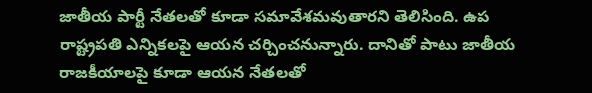జాతీయ పార్టీ నేతలతో కూడా సమావేశమవుతారని తెలిసింది. ఉప రాష్ట్రపతి ఎన్నికలపై ఆయన చర్చించనున్నారు. దానితో పాటు జాతీయ రాజకీయాలపై కూడా ఆయన నేతలతో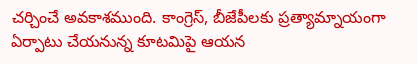చర్చించే అవకాశముంది. కాంగ్రెస్, బీజేపీలకు ప్రత్యామ్నాయంగా ఏర్పాటు చేయనున్న కూటమిపై ఆయన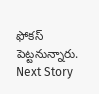ఫోకస్ పెట్టనున్నారు.
Next Story